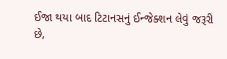ઈજા થયા બાદ ટિટાનસનું ઈન્જેક્શન લેવું જરૂરી છે,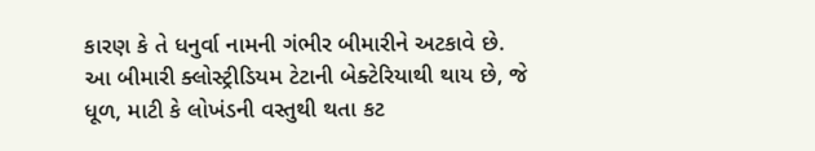કારણ કે તે ધનુર્વા નામની ગંભીર બીમારીને અટકાવે છે. આ બીમારી ક્લોસ્ટ્રીડિયમ ટેટાની બેક્ટેરિયાથી થાય છે, જે ધૂળ, માટી કે લોખંડની વસ્તુથી થતા કટ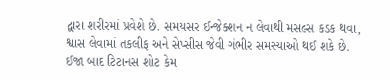દ્વારા શરીરમાં પ્રવેશે છે. સમયસર ઈન્જેક્શન ન લેવાથી મસલ્સ કડક થવા, શ્વાસ લેવામાં તકલીફ અને સેપ્સીસ જેવી ગંભીર સમસ્યાઓ થઈ શકે છે.
ઈજા બાદ ટિટાનસ શોટ કેમ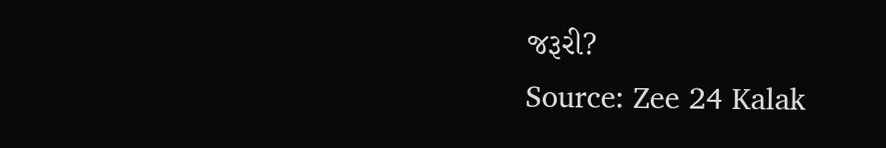જરૂરી?
Source: Zee 24 Kalak